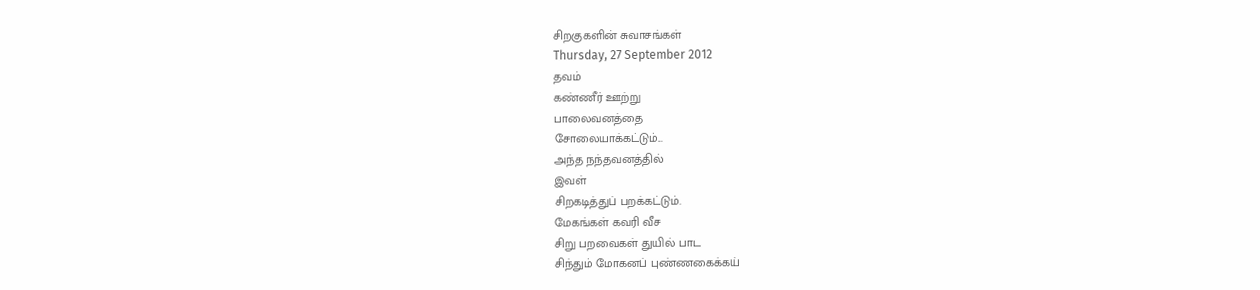சிறகுகளின் சுவாசங்கள்
Thursday, 27 September 2012
தவம்
கண்ணீர் ஊற்று
பாலைவனத்தை
சோலையாக்கட்டும்...
அந்த நந்தவனத்தில்
இவள்
சிறகடித்துப் பறக்கட்டும்.
மேகங்கள் கவரி வீச
சிறு பறவைகள் துயில் பாட
சிந்தும் மோகனப் புண்ணகைக்கய்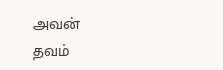அவன்
தவம்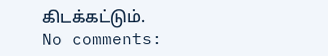கிடக்கட்டும்.
No comments: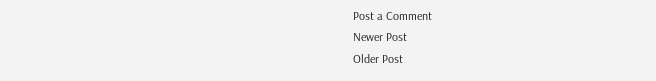Post a Comment
Newer Post
Older Post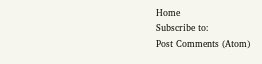Home
Subscribe to:
Post Comments (Atom)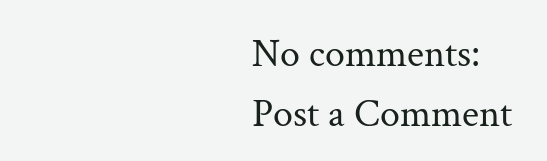No comments:
Post a Comment